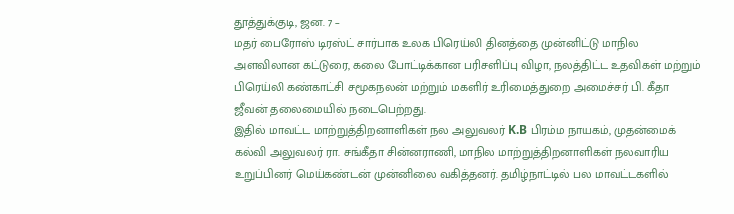தூத்துக்குடி, ஜன. 7 –
மதர் பைரோஸ் டிரஸ்ட் சார்பாக உலக பிரெய்லி தினத்தை முன்னிட்டு மாநில அளவிலான கட்டுரை, கலை போட்டிக்கான பரிசளிப்பு விழா, நலத்திட்ட உதவிகள் மற்றும் பிரெய்லி கண்காட்சி சமூகநலன் மற்றும் மகளிர் உரிமைத்துறை அமைச்சர் பி. கீதா ஜீவன் தலைமையில் நடைபெற்றது.
இதில் மாவட்ட மாற்றுத்திறனாளிகள் நல அலுவலர் K.B பிரம்ம நாயகம், முதன்மைக் கல்வி அலுவலர் ரா. சங்கீதா சின்னராணி, மாநில மாற்றுத்திறனாளிகள் நலவாரிய உறுப்பினர் மெய்கண்டன் முன்னிலை வகித்தனர். தமிழ்நாட்டில் பல மாவட்டகளில்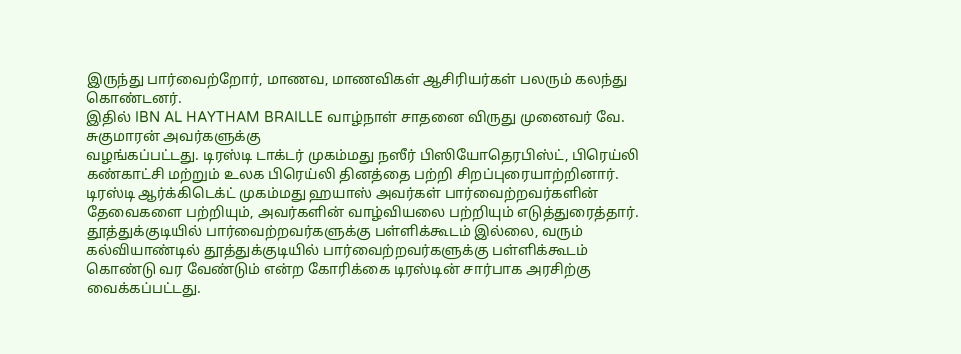இருந்து பார்வைற்றோர், மாணவ, மாணவிகள் ஆசிரியர்கள் பலரும் கலந்து கொண்டனர்.
இதில் IBN AL HAYTHAM BRAILLE வாழ்நாள் சாதனை விருது முனைவர் வே. சுகுமாரன் அவர்களுக்கு
வழங்கப்பட்டது. டிரஸ்டி டாக்டர் முகம்மது நஸீர் பிஸியோதெரபிஸ்ட், பிரெய்லி கண்காட்சி மற்றும் உலக பிரெய்லி தினத்தை பற்றி சிறப்புரையாற்றினார். டிரஸ்டி ஆர்க்கிடெக்ட் முகம்மது ஹயாஸ் அவர்கள் பார்வைற்றவர்களின் தேவைகளை பற்றியும், அவர்களின் வாழ்வியலை பற்றியும் எடுத்துரைத்தார்.
தூத்துக்குடியில் பார்வைற்றவர்களுக்கு பள்ளிக்கூடம் இல்லை, வரும் கல்வியாண்டில் தூத்துக்குடியில் பார்வைற்றவர்களுக்கு பள்ளிக்கூடம் கொண்டு வர வேண்டும் என்ற கோரிக்கை டிரஸ்டின் சார்பாக அரசிற்கு வைக்கப்பட்டது.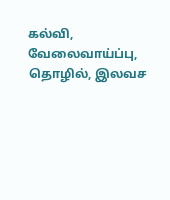கல்வி, வேலைவாய்ப்பு, தொழில், இலவச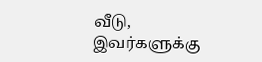வீடு, இவர்களுக்கு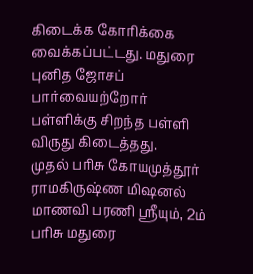கிடைக்க கோரிக்கை வைக்கப்பட்டது. மதுரை புனித ஜோசப் பார்வையற்றோர்
பள்ளிக்கு சிறந்த பள்ளி விருது கிடைத்தது.
முதல் பரிசு கோயமுத்தூர் ராமகிருஷ்ண மிஷனல் மாணவி பரணி ஸ்ரீயும், 2ம் பரிசு மதுரை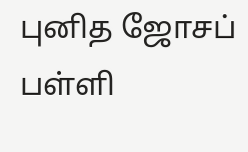புனித ஜோசப் பள்ளி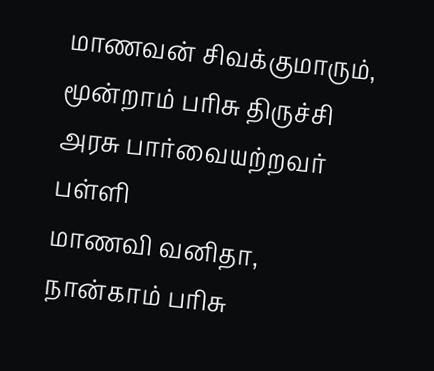மாணவன் சிவக்குமாரும், மூன்றாம் பரிசு திருச்சி அரசு பார்வையற்றவர் பள்ளி
மாணவி வனிதா, நான்காம் பரிசு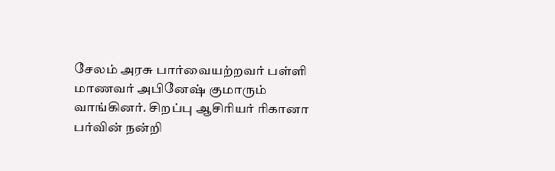சேலம் அரசு பார்வையற்றவர் பள்ளி மாணவர் அபினேஷ் குமாரும் வாங்கினர். சிறப்பு ஆசிரியர் ரிகானா பர்வின் நன்றி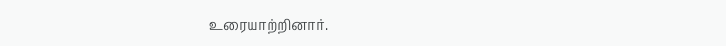உரையாற்றினார்.